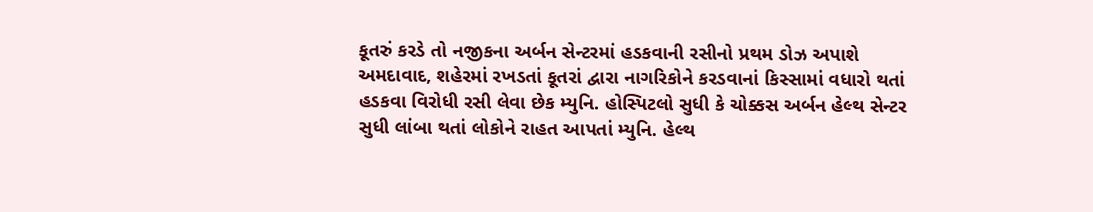કૂતરું કરડે તો નજીકના અર્બન સેન્ટરમાં હડકવાની રસીનો પ્રથમ ડોઝ અપાશે
અમદાવાદ, શહેરમાં રખડતાં કૂતરાં દ્વારા નાગરિકોને કરડવાનાં કિસ્સામાં વધારો થતાં હડકવા વિરોધી રસી લેવા છેક મ્યુનિ. હોસ્પિટલો સુધી કે ચોક્કસ અર્બન હેલ્થ સેન્ટર સુધી લાંબા થતાં લોકોને રાહત આપતાં મ્યુનિ. હેલ્થ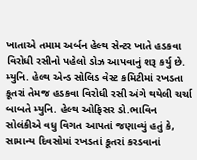ખાતાએ તમામ અર્બન હેલ્થ સેન્ટર ખાતે હડકવા વિરોધી રસીનો પહેલો ડોઝ આપવાનું શરૂ કર્યુ છે.
મ્યુનિ. હેલ્થ એન્ડ સોલિડ વેસ્ટ કમિટીમાં રખડતા કૂતરાં તેમજ હડકવા વિરોધી રસી અંગે થયેલી ચર્ચા બાબતે મ્યુનિ. હેલ્થ ઓફિસર ડો.ભાવિન સોલંકીએ વધુ વિગત આપતાં જણાવ્યું હતું કે, સામાન્ય દિવસોમાં રખડતાં કૂતરાં કરડવાનાં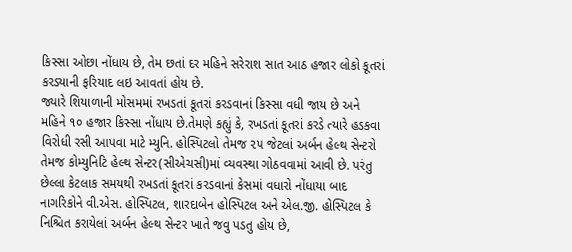કિસ્સા ઓછા નોંધાય છે, તેમ છતાં દર મહિને સરેરાશ સાત આઠ હજાર લોકો કૂતરાં કરડ્યાની ફરિયાદ લઇ આવતાં હોય છે.
જ્યારે શિયાળાની મોસમમાં રખડતાં કૂતરાં કરડવાનાં કિસ્સા વધી જાય છે અને મહિને ૧૦ હજાર કિસ્સા નોંધાય છે.તેમણે કહ્યું કે, રખડતાં કૂતરાં કરડે ત્યારે હડકવા વિરોધી રસી આપવા માટે મ્યુનિ. હોસ્પિટલો તેમજ ૨૫ જેટલાં અર્બન હેલ્થ સેન્ટરો તેમજ કોમ્યુનિટિ હેલ્થ સેન્ટર(સીએચસી)માં વ્યવસ્થા ગોઠવવામાં આવી છે. પરંતુ છેલ્લા કેટલાક સમયથી રખડતાં કૂતરાં કરડવાનાં કેસમાં વધારો નોંધાયા બાદ નાગરિકોને વી.એસ. હોસ્પિટલ, શારદાબેન હોસ્પિટલ અને એલ.જી. હોસ્પિટલ કે નિશ્ચિત કરાયેલાં અર્બન હેલ્થ સેન્ટર ખાતે જવુ પડતુ હોય છે,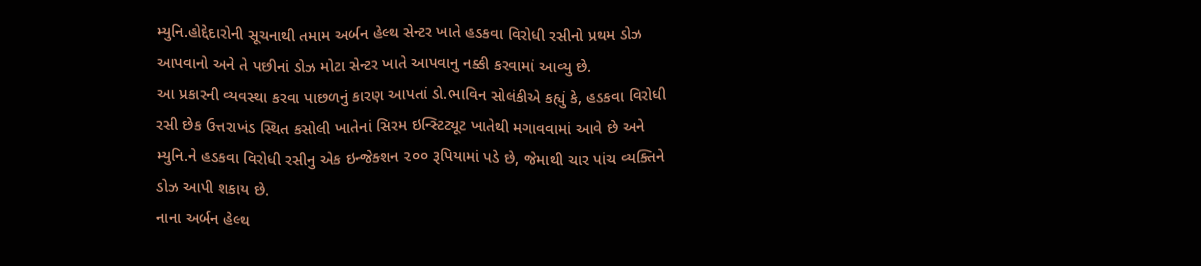મ્યુનિ.હોદ્દેદારોની સૂચનાથી તમામ અર્બન હેલ્થ સેન્ટર ખાતે હડકવા વિરોધી રસીનો પ્રથમ ડોઝ આપવાનો અને તે પછીનાં ડોઝ મોટા સેન્ટર ખાતે આપવાનુ નક્કી કરવામાં આવ્યુ છે.
આ પ્રકારની વ્યવસ્થા કરવા પાછળનું કારણ આપતાં ડો.ભાવિન સોલંકીએ કહ્યું કે, હડકવા વિરોધી રસી છેક ઉત્તરાખંડ સ્થિત કસોલી ખાતેનાં સિરમ ઇન્સ્ટિટ્યૂટ ખાતેથી મગાવવામાં આવે છે અને મ્યુનિ.ને હડકવા વિરોધી રસીનુ એક ઇન્જેક્શન ૨૦૦ રૂપિયામાં પડે છે, જેમાથી ચાર પાંચ વ્યક્તિને ડોઝ આપી શકાય છે.
નાના અર્બન હેલ્થ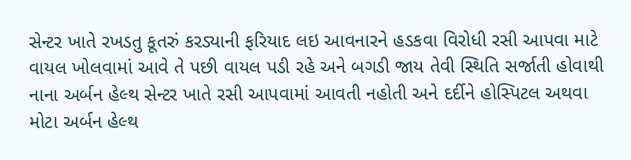સેન્ટર ખાતે રખડતુ કૂતરું કરડ્યાની ફરિયાદ લઇ આવનારને હડકવા વિરોધી રસી આપવા માટે વાયલ ખોલવામાં આવે તે પછી વાયલ પડી રહે અને બગડી જાય તેવી સ્થિતિ સર્જાતી હોવાથી નાના અર્બન હેલ્થ સેન્ટર ખાતે રસી આપવામાં આવતી નહોતી અને દર્દીને હોસ્પિટલ અથવા મોટા અર્બન હેલ્થ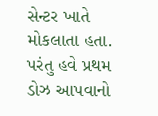સેન્ટર ખાતે મોકલાતા હતા. પરંતુ હવે પ્રથમ ડોઝ આપવાનો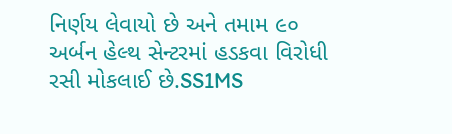નિર્ણય લેવાયો છે અને તમામ ૯૦ અર્બન હેલ્થ સેન્ટરમાં હડકવા વિરોધી રસી મોકલાઈ છે.SS1MS